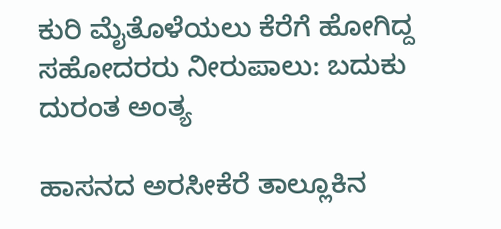ಕುರಿ ಮೈತೊಳೆಯಲು ಕೆರೆಗೆ ಹೋಗಿದ್ದ ಸಹೋದರರು ನೀರುಪಾಲು: ಬದುಕು ದುರಂತ ಅಂತ್ಯ

ಹಾಸನದ ಅರಸೀಕೆರೆ ತಾಲ್ಲೂಕಿನ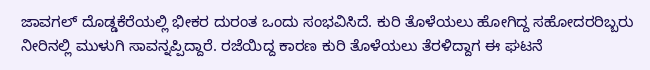ಜಾವಗಲ್ ದೊಡ್ಡಕೆರೆಯಲ್ಲಿ ಭೀಕರ ದುರಂತ ಒಂದು ಸಂಭವಿಸಿದೆ. ಕುರಿ ತೊಳೆಯಲು ಹೋಗಿದ್ದ ಸಹೋದರರಿಬ್ಬರು ನೀರಿನಲ್ಲಿ ಮುಳುಗಿ ಸಾವನ್ನಪ್ಪಿದ್ದಾರೆ. ರಜೆಯಿದ್ದ ಕಾರಣ ಕುರಿ ತೊಳೆಯಲು ತೆರಳಿದ್ದಾಗ ಈ ಘಟನೆ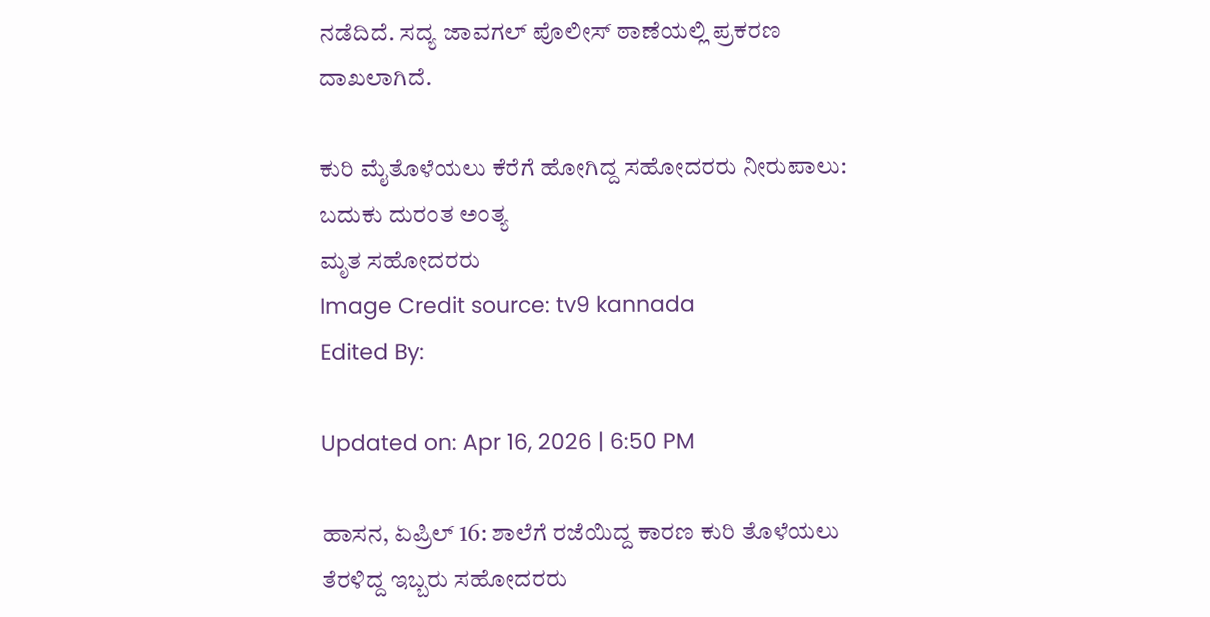ನಡೆದಿದೆ. ಸದ್ಯ ಜಾವಗಲ್ ಪೊಲೀಸ್ ಠಾಣೆಯಲ್ಲಿ ಪ್ರಕರಣ ದಾಖಲಾಗಿದೆ.

ಕುರಿ ಮೈತೊಳೆಯಲು ಕೆರೆಗೆ ಹೋಗಿದ್ದ ಸಹೋದರರು ನೀರುಪಾಲು: ಬದುಕು ದುರಂತ ಅಂತ್ಯ
ಮೃತ ಸಹೋದರರು
Image Credit source: tv9 kannada
Edited By:

Updated on: Apr 16, 2026 | 6:50 PM

ಹಾಸನ, ಏಪ್ರಿಲ್ 16: ಶಾಲೆಗೆ ರಜೆಯಿದ್ದ ಕಾರಣ ಕುರಿ ತೊಳೆಯಲು ತೆರಳಿದ್ದ ಇಬ್ಬರು ಸಹೋದರರು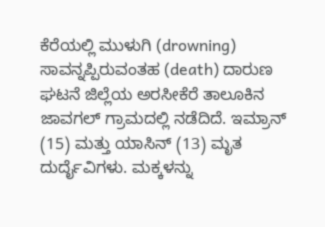ಕೆರೆಯಲ್ಲಿ ಮುಳುಗಿ (drowning) ಸಾವನ್ನಪ್ಪಿರುವಂತಹ (death) ದಾರುಣ ಘಟನೆ ಜಿಲ್ಲೆಯ ಅರಸೀಕೆರೆ ತಾಲೂಕಿನ ಜಾವಗಲ್ ಗ್ರಾಮದಲ್ಲಿ ನಡೆದಿದೆ. ಇಮ್ರಾನ್ (15) ಮತ್ತು ಯಾಸಿನ್ (13) ಮೃತ ದುರ್ದೈವಿಗಳು. ಮಕ್ಕಳನ್ನು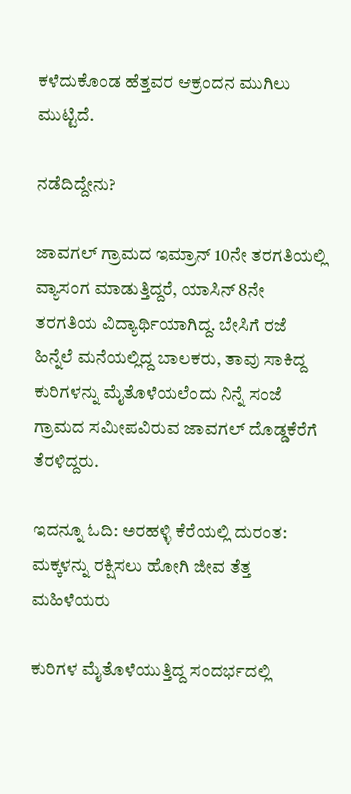ಕಳೆದುಕೊಂಡ ಹೆತ್ತವರ ಆಕ್ರಂದನ ಮುಗಿಲು ಮುಟ್ಟಿದೆ.

ನಡೆದಿದ್ದೇನು?

ಜಾವಗಲ್ ಗ್ರಾಮದ ಇಮ್ರಾನ್ 10ನೇ ತರಗತಿಯಲ್ಲಿ ವ್ಯಾಸಂಗ ಮಾಡುತ್ತಿದ್ದರೆ, ಯಾಸಿನ್ 8ನೇ ತರಗತಿಯ ವಿದ್ಯಾರ್ಥಿಯಾಗಿದ್ದ. ಬೇಸಿಗೆ ರಜೆ ಹಿನ್ನೆಲೆ ಮನೆಯಲ್ಲಿದ್ದ ಬಾಲಕರು, ತಾವು ಸಾಕಿದ್ದ ಕುರಿಗಳನ್ನು ಮೈತೊಳೆಯಲೆಂದು ನಿನ್ನೆ ಸಂಜೆ ಗ್ರಾಮದ ಸಮೀಪವಿರುವ ಜಾವಗಲ್ ದೊಡ್ಡಕೆರೆಗೆ ತೆರಳಿದ್ದರು.

ಇದನ್ನೂ ಓದಿ: ಅರಹಳ್ಳಿ ಕೆರೆಯಲ್ಲಿ ದುರಂತ: ಮಕ್ಕಳನ್ನು ರಕ್ಷಿಸಲು ಹೋಗಿ ಜೀವ ತೆತ್ತ ಮಹಿಳೆಯರು

ಕುರಿಗಳ ಮೈತೊಳೆಯುತ್ತಿದ್ದ ಸಂದರ್ಭದಲ್ಲಿ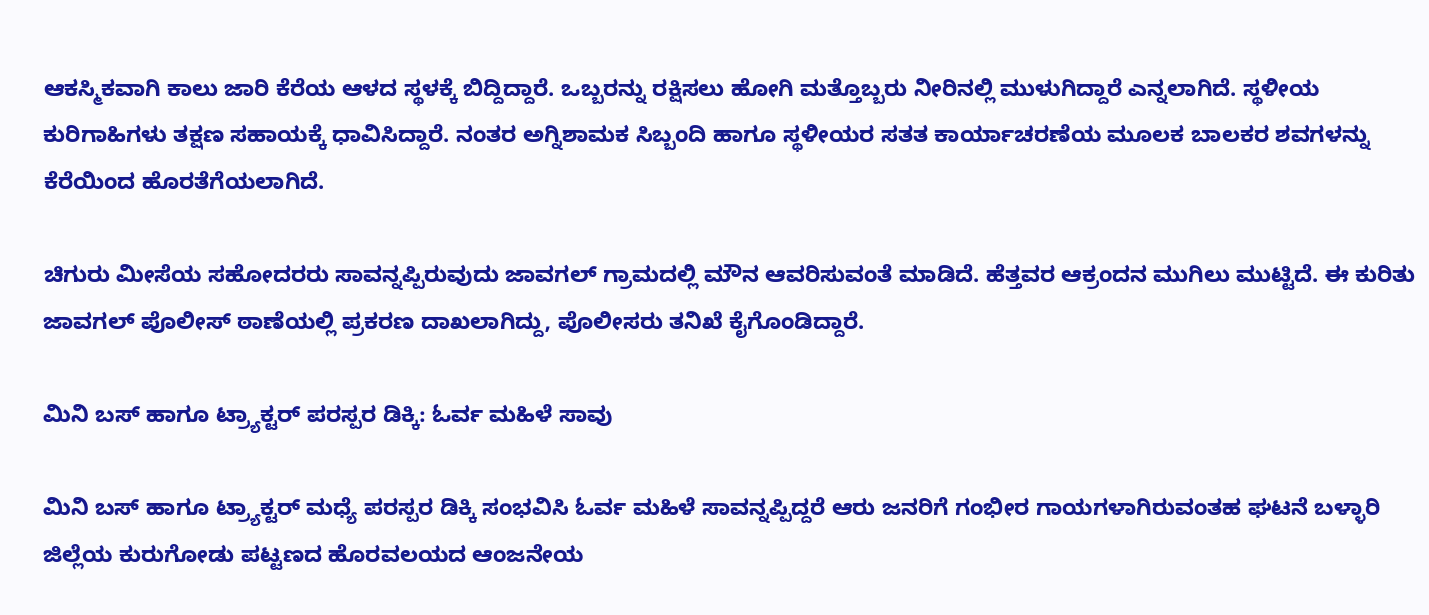ಆಕಸ್ಮಿಕವಾಗಿ ಕಾಲು ಜಾರಿ ಕೆರೆಯ ಆಳದ ಸ್ಥಳಕ್ಕೆ ಬಿದ್ದಿದ್ದಾರೆ. ಒಬ್ಬರನ್ನು ರಕ್ಷಿಸಲು ಹೋಗಿ ಮತ್ತೊಬ್ಬರು ನೀರಿನಲ್ಲಿ ಮುಳುಗಿದ್ದಾರೆ ಎನ್ನಲಾಗಿದೆ. ಸ್ಥಳೀಯ ಕುರಿಗಾಹಿಗಳು ತಕ್ಷಣ ಸಹಾಯಕ್ಕೆ ಧಾವಿಸಿದ್ದಾರೆ. ನಂತರ ಅಗ್ನಿಶಾಮಕ ಸಿಬ್ಬಂದಿ ಹಾಗೂ ಸ್ಥಳೀಯರ ಸತತ ಕಾರ್ಯಾಚರಣೆಯ ಮೂಲಕ ಬಾಲಕರ ಶವಗಳನ್ನು ಕೆರೆಯಿಂದ ಹೊರತೆಗೆಯಲಾಗಿದೆ.

ಚಿಗುರು ಮೀಸೆಯ ಸಹೋದರರು ಸಾವನ್ನಪ್ಪಿರುವುದು ಜಾವಗಲ್ ಗ್ರಾಮದಲ್ಲಿ ಮೌನ ಆವರಿಸುವಂತೆ ಮಾಡಿದೆ. ಹೆತ್ತವರ ಆಕ್ರಂದನ ಮುಗಿಲು ಮುಟ್ಟಿದೆ. ಈ ಕುರಿತು ಜಾವಗಲ್ ಪೊಲೀಸ್ ಠಾಣೆಯಲ್ಲಿ ಪ್ರಕರಣ ದಾಖಲಾಗಿದ್ದು, ಪೊಲೀಸರು ತನಿಖೆ ಕೈಗೊಂಡಿದ್ದಾರೆ.

ಮಿನಿ ಬಸ್ ಹಾಗೂ ಟ್ರ್ಯಾಕ್ಟರ್ ಪರಸ್ಪರ ಡಿಕ್ಕಿ: ಓರ್ವ ಮಹಿಳೆ ಸಾವು

ಮಿನಿ ಬಸ್ ಹಾಗೂ ಟ್ರ್ಯಾಕ್ಟರ್ ಮಧ್ಯೆ ಪರಸ್ಪರ ಡಿಕ್ಕಿ ಸಂಭವಿಸಿ ಓರ್ವ ಮಹಿಳೆ ಸಾವನ್ನಪ್ಪಿದ್ದರೆ ಆರು ಜನರಿಗೆ ಗಂಭೀರ ಗಾಯಗಳಾಗಿರುವಂತಹ ಘಟನೆ ಬಳ್ಳಾರಿ ಜಿಲ್ಲೆಯ ಕುರುಗೋಡು ಪಟ್ಟಣದ ಹೊರವಲಯದ ಆಂಜನೇಯ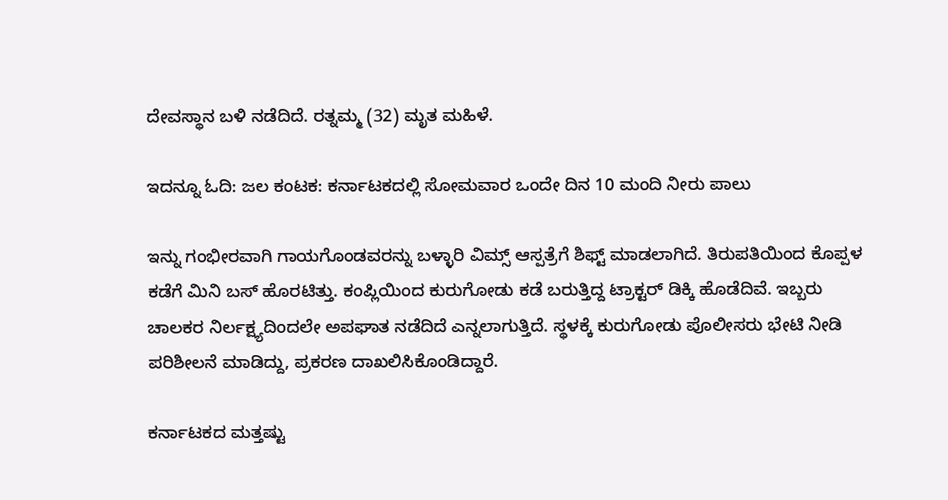ದೇವಸ್ಥಾನ ಬಳಿ ನಡೆದಿದೆ. ರತ್ನಮ್ಮ (32) ಮೃತ ಮಹಿಳೆ.

ಇದನ್ನೂ ಓದಿ: ಜಲ ಕಂಟಕ: ಕರ್ನಾಟಕದಲ್ಲಿ ಸೋಮವಾರ ಒಂದೇ ದಿನ 10 ಮಂದಿ ನೀರು ಪಾಲು

ಇನ್ನು ಗಂಭೀರವಾಗಿ ಗಾಯಗೊಂಡವರನ್ನು ಬಳ್ಳಾರಿ ವಿಮ್ಸ್ ಆಸ್ಪತ್ರೆಗೆ ಶಿಫ್ಟ್ ಮಾಡಲಾಗಿದೆ. ತಿರುಪತಿಯಿಂದ ಕೊಪ್ಪಳ ಕಡೆಗೆ ಮಿನಿ ಬಸ್ ಹೊರಟಿತ್ತು. ಕಂಪ್ಲಿಯಿಂದ ಕುರುಗೋಡು ಕಡೆ ಬರುತ್ತಿದ್ದ ಟ್ರಾಕ್ಟರ್ ಡಿಕ್ಕಿ ಹೊಡೆದಿವೆ. ಇಬ್ಬರು ಚಾಲಕರ ನಿರ್ಲಕ್ಷ್ಯದಿಂದಲೇ ಅಪಘಾತ ನಡೆದಿದೆ ಎನ್ನಲಾಗುತ್ತಿದೆ. ಸ್ಥಳಕ್ಕೆ ಕುರುಗೋಡು ಪೊಲೀಸರು ಭೇಟಿ ನೀಡಿ ಪರಿಶೀಲನೆ ಮಾಡಿದ್ದು, ಪ್ರಕರಣ ದಾಖಲಿಸಿಕೊಂಡಿದ್ದಾರೆ.

ಕರ್ನಾಟಕದ ಮತ್ತಷ್ಟು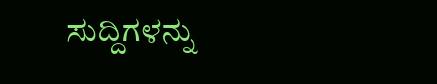ಸುದ್ದಿಗಳನ್ನು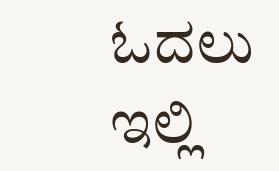ಓದಲು ಇಲ್ಲಿ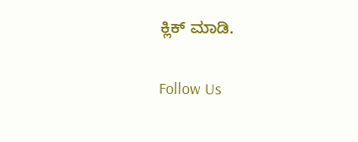ಕ್ಲಿಕ್ ಮಾಡಿ.

Follow Us